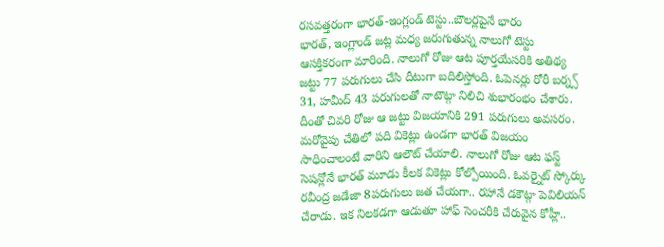రసవత్తరంగా భారత్-ఇంగ్లండ్ టెస్టు..బౌలర్లపైనే భారం
భారత్, ఇంగ్లాండ్ జట్ల మధ్య జరుగుతున్న నాలుగో టెస్టు ఆసక్తికరంగా మారింది. నాలుగో రోజు ఆట పూర్తయేసరికి అతిథ్య జట్టు 77 పరుగులు చేసి దీటుగా బదిలిస్తోంది. ఓపెనర్లు రోరీ బర్న్స్ 31, హమీద్ 43 పరుగులతో నాటౌట్గా నిలిచి శుభారంభం చేశారు. దీంతో చివరి రోజు ఆ జట్టు విజయానికి 291 పరుగులు అవసరం. మరోవైపు చేతిలో పది వికెట్లు ఉండగా భారత్ విజయం సాధించాలంటే వారిని ఆలౌట్ చేయాలి. నాలుగో రోజు ఆట ఫస్ట్ సెషన్లోనే భారత్ మూడు కీలక వికెట్లు కోల్పోయింది. ఓవర్నైట్ స్కోర్కు రవీంద్ర జడేజా 8పరుగులు జత చేయగా.. రహానే డకౌట్గా పెవిలియన్ చేరాడు. ఇక నిలకడగా ఆడుతూ హాఫ్ సెంచరీకి చేరువైన కోహ్లీ..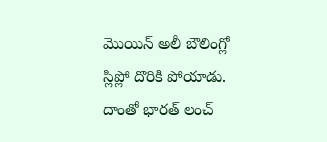మొయిన్ అలీ బౌలింగ్లో స్లిప్లో దొరికి పోయాడు. దాంతో భారత్ లంచ్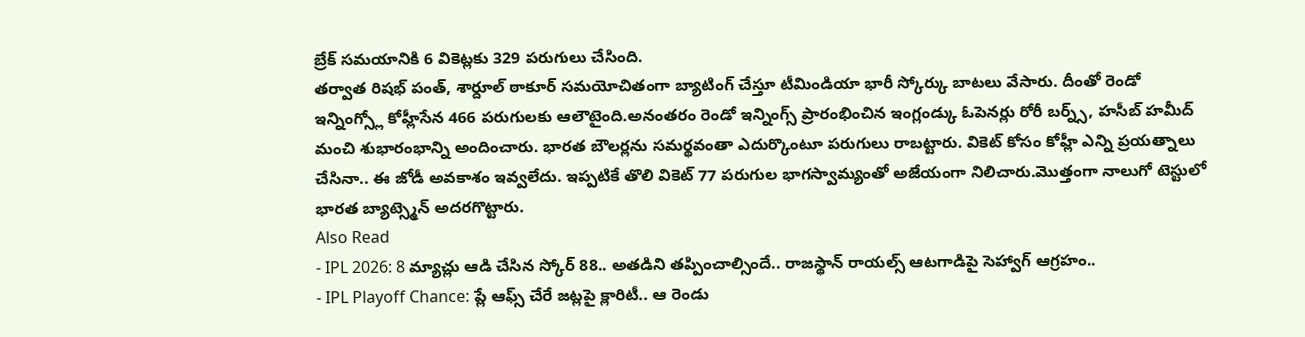బ్రేక్ సమయానికి 6 వికెట్లకు 329 పరుగులు చేసింది.
తర్వాత రిషభ్ పంత్, శార్దూల్ ఠాకూర్ సమయోచితంగా బ్యాటింగ్ చేస్తూ టీమిండియా భారీ స్కోర్కు బాటలు వేసారు. దీంతో రెండో ఇన్నింగ్స్లో కోహ్లీసేన 466 పరుగులకు ఆలౌటైంది.అనంతరం రెండో ఇన్నింగ్స్ ప్రారంభించిన ఇంగ్లండ్కు ఓపెనర్లు రోరీ బర్న్స్, హసీబ్ హమీద్ మంచి శుభారంభాన్ని అందించారు. భారత బౌలర్లను సమర్థవంతా ఎదుర్కొంటూ పరుగులు రాబట్టారు. వికెట్ కోసం కోహ్లీ ఎన్ని ప్రయత్నాలు చేసినా.. ఈ జోడీ అవకాశం ఇవ్వలేదు. ఇప్పటికే తొలి వికెట్ 77 పరుగుల భాగస్వామ్యంతో అజేయంగా నిలిచారు.మొత్తంగా నాలుగో టెస్టులో భారత బ్యాట్స్మెన్ అదరగొట్టారు.
Also Read
- IPL 2026: 8 మ్యాచ్లు ఆడి చేసిన స్కోర్ 88.. అతడిని తప్పించాల్సిందే.. రాజస్థాన్ రాయల్స్ ఆటగాడిపై సెహ్వాగ్ ఆగ్రహం..
- IPL Playoff Chance: ప్లే ఆఫ్స్ చేరే జట్లపై క్లారిటీ.. ఆ రెండు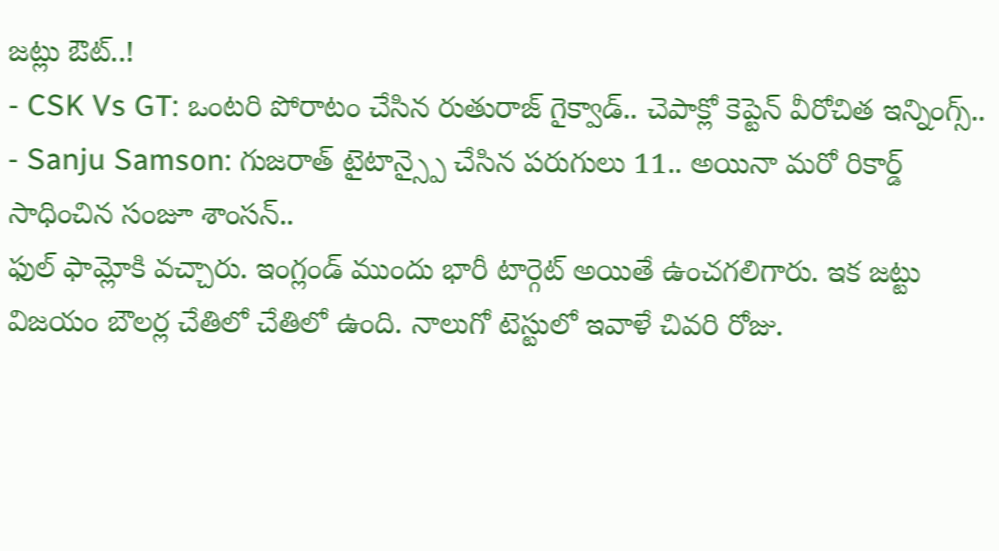జట్లు ఔట్..!
- CSK Vs GT: ఒంటరి పోరాటం చేసిన రుతురాజ్ గైక్వాడ్.. చెపాక్లో కెప్టెన్ వీరోచిత ఇన్నింగ్స్..
- Sanju Samson: గుజరాత్ టైటాన్స్పై చేసిన పరుగులు 11.. అయినా మరో రికార్డ్ సాధించిన సంజూ శాంసన్..
ఫుల్ ఫామ్లోకి వచ్చారు. ఇంగ్లండ్ ముందు భారీ టార్గెట్ అయితే ఉంచగలిగారు. ఇక జట్టు విజయం బౌలర్ల చేతిలో చేతిలో ఉంది. నాలుగో టెస్టులో ఇవాళే చివరి రోజు.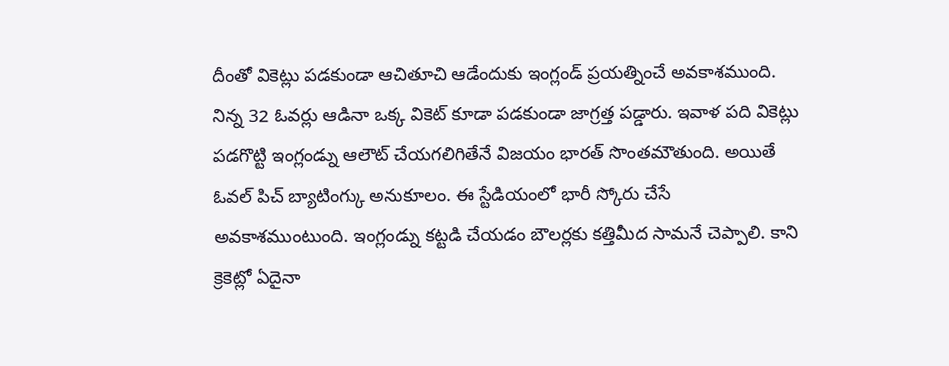దీంతో వికెట్లు పడకుండా ఆచితూచి ఆడేందుకు ఇంగ్లండ్ ప్రయత్నించే అవకాశముంది. నిన్న 32 ఓవర్లు ఆడినా ఒక్క వికెట్ కూడా పడకుండా జాగ్రత్త పడ్డారు. ఇవాళ పది వికెట్లు పడగొట్టి ఇంగ్లండ్ను ఆలౌట్ చేయగలిగితేనే విజయం భారత్ సొంతమౌతుంది. అయితే ఓవల్ పిచ్ బ్యాటింగ్కు అనుకూలం. ఈ స్టేడియంలో భారీ స్కోరు చేసే అవకాశముంటుంది. ఇంగ్లండ్ను కట్టడి చేయడం బౌలర్లకు కత్తిమీద సామనే చెప్పాలి. కాని క్రెకెట్లో ఏదైనా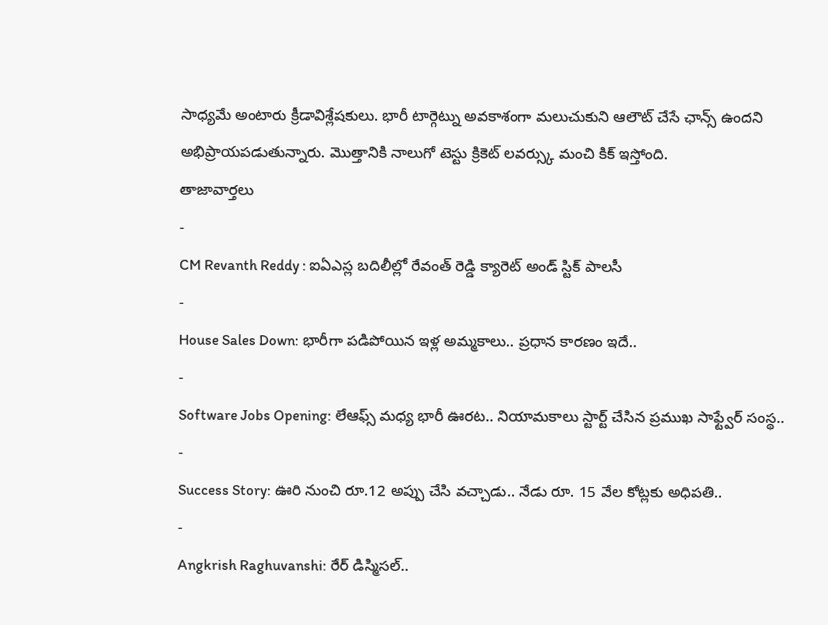సాధ్యమే అంటారు క్రీడావిశ్లేషకులు. భారీ టార్గెట్ను అవకాశంగా మలుచుకుని ఆలౌట్ చేసే ఛాన్స్ ఉందని అభిప్రాయపడుతున్నారు. మొత్తానికి నాలుగో టెస్టు క్రికెట్ లవర్స్కు మంచి కిక్ ఇస్తోంది.
తాజావార్తలు
-
CM Revanth Reddy : ఐఏఎస్ల బదిలీల్లో రేవంత్ రెడ్డి క్యారెట్ అండ్ స్టిక్ పాలసీ
-
House Sales Down: భారీగా పడిపోయిన ఇళ్ల అమ్మకాలు.. ప్రధాన కారణం ఇదే..
-
Software Jobs Opening: లేఆఫ్స్ మధ్య భారీ ఊరట.. నియామకాలు స్టార్ట్ చేసిన ప్రముఖ సాఫ్ట్వేర్ సంస్థ..
-
Success Story: ఊరి నుంచి రూ.12 అప్పు చేసి వచ్చాడు.. నేడు రూ. 15 వేల కోట్లకు అధిపతి..
-
Angkrish Raghuvanshi: రేర్ డిస్మిసల్..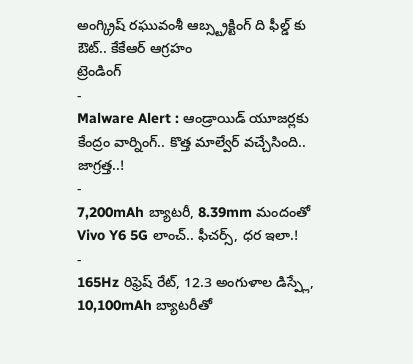అంగ్క్రిష్ రఘువంశీ ఆబ్స్ట్రక్టింగ్ ది ఫీల్డ్ కు ఔట్.. కేకేఆర్ ఆగ్రహం
ట్రెండింగ్
-
Malware Alert : ఆండ్రాయిడ్ యూజర్లకు కేంద్రం వార్నింగ్.. కొత్త మాల్వేర్ వచ్చేసింది.. జాగ్రత్త..!
-
7,200mAh బ్యాటరీ, 8.39mm మందంతో Vivo Y6 5G లాంచ్.. ఫీచర్స్, ధర ఇలా.!
-
165Hz రిఫ్రెష్ రేట్, 12.3 అంగుళాల డిస్ప్లే, 10,100mAh బ్యాటరీతో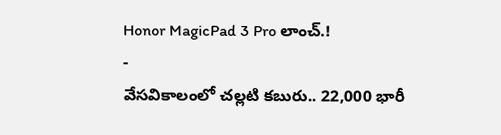Honor MagicPad 3 Pro లాంచ్.!
-
వేసవికాలంలో చల్లటి కబురు.. 22,000 భారీ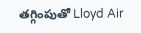తగ్గింపుతో Lloyd Air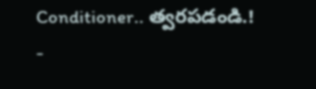Conditioner.. త్వరపడండి.!
-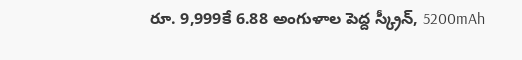రూ. 9,999కే 6.88 అంగుళాల పెద్ద స్క్రీన్, 5200mAh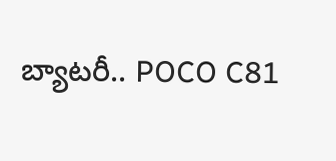బ్యాటరీ.. POCO C81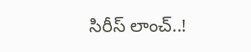సిరీస్ లాంచ్..!